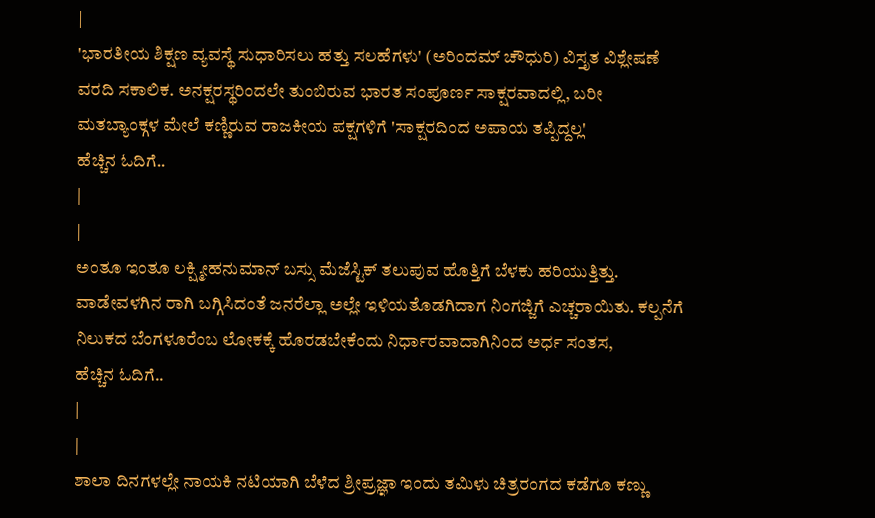|
'ಭಾರತೀಯ ಶಿಕ್ಷಣ ವ್ಯವಸ್ಥೆ ಸುಧಾರಿಸಲು ಹತ್ತು ಸಲಹೆಗಳು' (ಅರಿಂದಮ್ ಚೌಧುರಿ) ವಿಸ್ತೃತ ವಿಶ್ಲೇಷಣೆ ವರದಿ ಸಕಾಲಿಕ. ಅನಕ್ಷರಸ್ಥರಿಂದಲೇ ತುಂಬಿರುವ ಭಾರತ ಸಂಪೂರ್ಣ ಸಾಕ್ಷರವಾದಲ್ಲಿ, ಬರೀ ಮತಬ್ಯಾಂಕ್ಗಳ ಮೇಲೆ ಕಣ್ಣಿರುವ ರಾಜಕೀಯ ಪಕ್ಷಗಳಿಗೆ 'ಸಾಕ್ಷರದಿಂದ ಅಪಾಯ ತಪ್ಪಿದ್ದಲ್ಲ'
ಹೆಚ್ಚಿನ ಓದಿಗೆ..
|
|
ಅಂತೂ ಇಂತೂ ಲಕ್ಷ್ಮೀಹನುಮಾನ್ ಬಸ್ಸು ಮೆಜೆಸ್ಟಿಕ್ ತಲುಪುವ ಹೊತ್ತಿಗೆ ಬೆಳಕು ಹರಿಯುತ್ತಿತ್ತು. ವಾಡೇವಳಗಿನ ರಾಗಿ ಬಗ್ಗಿಸಿದಂತೆ ಜನರೆಲ್ಲಾ ಅಲ್ಲೇ ಇಳಿಯತೊಡಗಿದಾಗ ನಿಂಗಜ್ಜಿಗೆ ಎಚ್ಚರಾಯಿತು. ಕಲ್ಪನೆಗೆ ನಿಲುಕದ ಬೆಂಗಳೂರೆಂಬ ಲೋಕಕ್ಕೆ ಹೊರಡಬೇಕೆಂದು ನಿರ್ಧಾರವಾದಾಗಿನಿಂದ ಅರ್ಧ ಸಂತಸ,
ಹೆಚ್ಚಿನ ಓದಿಗೆ..
|
|
ಶಾಲಾ ದಿನಗಳಲ್ಲೇ ನಾಯಕಿ ನಟಿಯಾಗಿ ಬೆಳೆದ ಶ್ರೀಪ್ರಜ್ಞಾ ಇಂದು ತಮಿಳು ಚಿತ್ರರಂಗದ ಕಡೆಗೂ ಕಣ್ಣು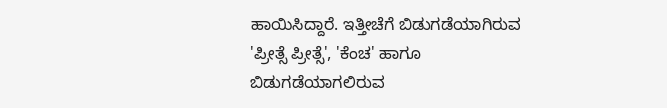ಹಾಯಿಸಿದ್ದಾರೆ. ಇತ್ತೀಚೆಗೆ ಬಿಡುಗಡೆಯಾಗಿರುವ 'ಪ್ರೀತ್ಸೆ ಪ್ರೀತ್ಸೆ', 'ಕೆಂಚ' ಹಾಗೂ ಬಿಡುಗಡೆಯಾಗಲಿರುವ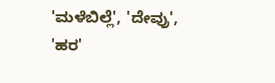'ಮಳೆಬಿಲ್ಲೆ', 'ದೇವ್ರು', 'ಹರ'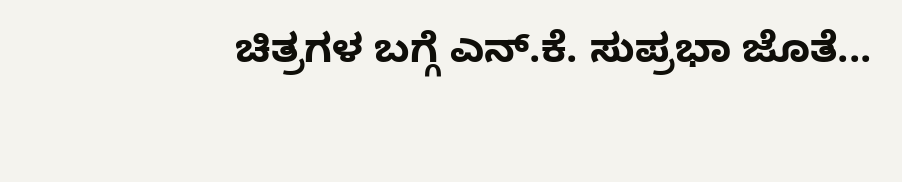ಚಿತ್ರಗಳ ಬಗ್ಗೆ ಎನ್.ಕೆ. ಸುಪ್ರಭಾ ಜೊತೆ...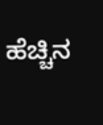ಹೆಚ್ಚಿನ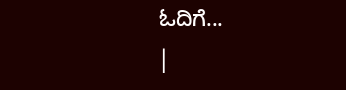ಓದಿಗೆ...
|